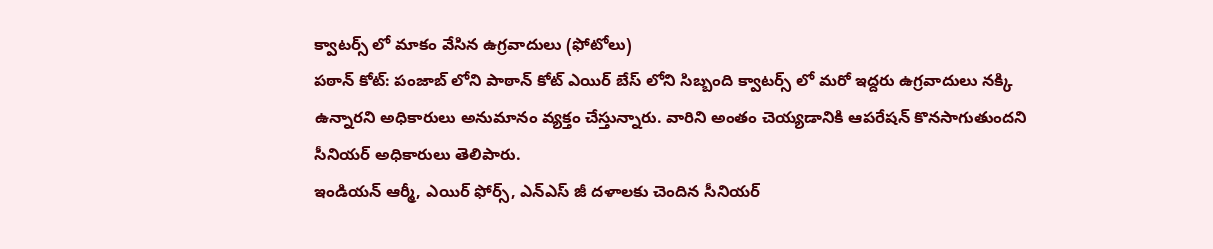క్వాటర్స్ లో మాకం వేసిన ఉగ్రవాదులు (ఫోటోలు)
పఠాన్ కోట్: పంజాబ్ లోని పాఠాన్ కోట్ ఎయిర్ బేస్ లోని సిబ్బంది క్వాటర్స్ లో మరో ఇద్దరు ఉగ్రవాదులు నక్కి ఉన్నారని అధికారులు అనుమానం వ్యక్తం చేస్తున్నారు. వారిని అంతం చెయ్యడానికి ఆపరేషన్ కొనసాగుతుందని సీనియర్ అధికారులు తెలిపారు.
ఇండియన్ ఆర్మీ, ఎయిర్ ఫోర్స్, ఎన్ఎస్ జీ దళాలకు చెందిన సీనియర్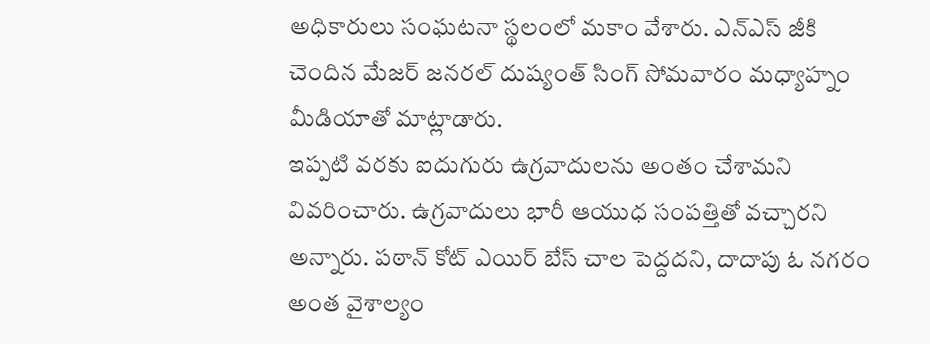అధికారులు సంఘటనా స్థలంలో మకాం వేశారు. ఎన్ఎస్ జీకి చెందిన మేజర్ జనరల్ దుష్యంత్ సింగ్ సోమవారం మధ్యాహ్నం మీడియాతో మాట్లాడారు.
ఇప్పటి వరకు ఐదుగురు ఉగ్రవాదులను అంతం చేశామని వివరించారు. ఉగ్రవాదులు భారీ ఆయుధ సంపత్తితో వచ్చారని అన్నారు. పఠాన్ కోట్ ఎయిర్ బేస్ చాల పెద్దదని, దాదాపు ఓ నగరం అంత వైశాల్యం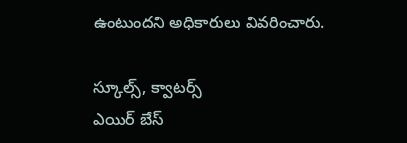ఉంటుందని అధికారులు వివరించారు.

స్కూల్స్, క్వాటర్స్
ఎయిర్ బేస్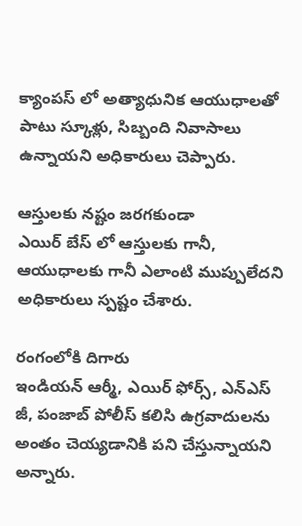క్యాంపస్ లో అత్యాధునిక ఆయుధాలతో పాటు స్కూళ్లు, సిబ్బంది నివాసాలు ఉన్నాయని అధికారులు చెప్పారు.

ఆస్తులకు నష్టం జరగకుండా
ఎయిర్ బేస్ లో ఆస్తులకు గానీ, ఆయుధాలకు గానీ ఎలాంటి ముప్పులేదని అధికారులు స్పష్టం చేశారు.

రంగంలోకి దిగారు
ఇండియన్ ఆర్మీ, ఎయిర్ ఫోర్స్, ఎన్ఎస్ జీ, పంజాబ్ పోలీస్ కలిసి ఉగ్రవాదులను అంతం చెయ్యడానికి పని చేస్తున్నాయని అన్నారు.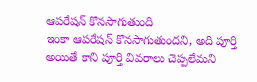ఆపరేషన్ కొనసాగుతుంది
ఇంకా ఆపరేషన్ కొనసాగుతుందని, అది పూర్తి అయితే కాని పూర్తి వివరాలు చెప్పలేమని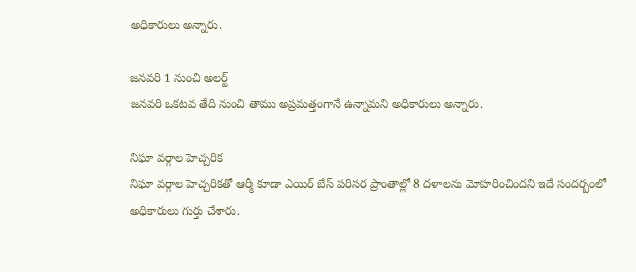అధికారులు అన్నారు.

జనవరి 1 నుంచి అలర్ట్
జనవరి ఒకటవ తేది నుంచి తాము అప్రమత్తంగానే ఉన్నామని అధికారులు అన్నారు.

నిఘా వర్గాల హెచ్చరిక
నిఘా వర్గాల హెచ్చరికతో ఆర్మీ కూడా ఎయిర్ బేస్ పరిసర ప్రాంతాల్లో 8 దళాలను మోహరించిందని ఇదే సందర్బంలో అధికారులు గుర్తు చేశారు.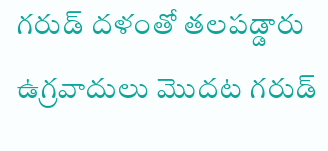గరుడ్ దళంతో తలపడ్డారు
ఉగ్రవాదులు మొదట గరుడ్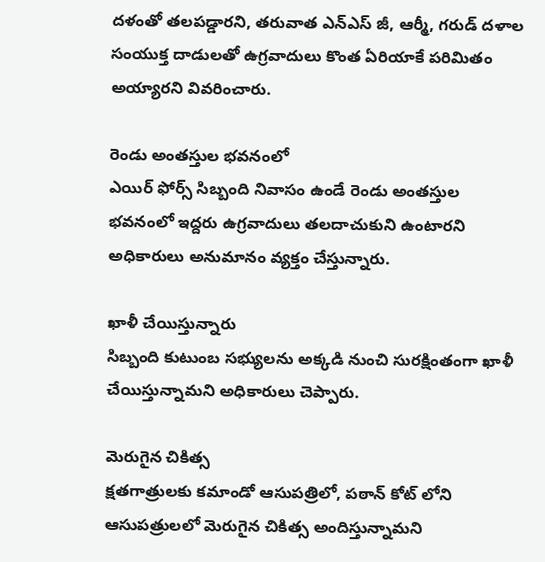దళంతో తలపడ్డారని, తరువాత ఎన్ఎస్ జీ, ఆర్మీ, గరుడ్ దళాల సంయుక్త దాడులతో ఉగ్రవాదులు కొంత ఏరియాకే పరిమితం అయ్యారని వివరించారు.

రెండు అంతస్తుల భవనంలో
ఎయిర్ ఫోర్స్ సిబ్బంది నివాసం ఉండే రెండు అంతస్తుల భవనంలో ఇద్దరు ఉగ్రవాదులు తలదాచుకుని ఉంటారని అధికారులు అనుమానం వ్యక్తం చేస్తున్నారు.

ఖాళీ చేయిస్తున్నారు
సిబ్బంది కుటుంబ సభ్యులను అక్కడి నుంచి సురక్షింతంగా ఖాళీ చేయిస్తున్నామని అధికారులు చెప్పారు.

మెరుగైన చికిత్స
క్షతగాత్రులకు కమాండో ఆసుపత్రిలో, పఠాన్ కోట్ లోని ఆసుపత్రులలో మెరుగైన చికిత్స అందిస్తున్నామని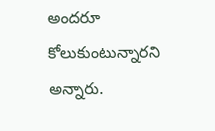అందరూ కోలుకుంటున్నారని అన్నారు.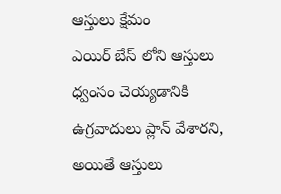ఆస్తులు క్షేమం
ఎయిర్ బేస్ లోని ఆస్తులు ధ్వంసం చెయ్యడానికి ఉగ్రవాదులు ప్లాన్ వేశారని, అయితే ఆస్తులు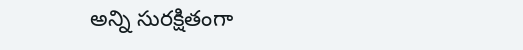అన్ని సురక్షితంగా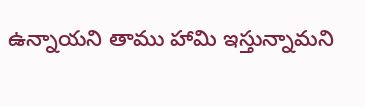ఉన్నాయని తాము హామి ఇస్తున్నామని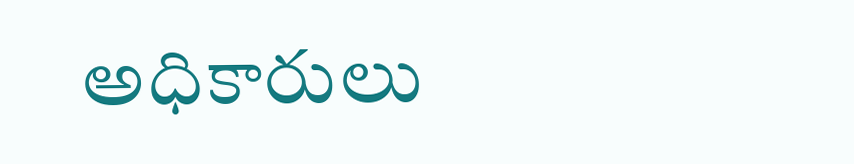అధికారులు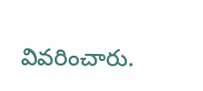వివరించారు.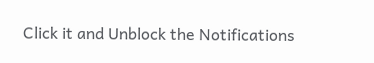Click it and Unblock the Notifications